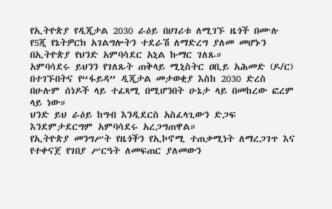የኢትዮጵያ የዲጂታል 2030 ራዕይ በሀገሪቱ ለሚገኙ ዜጎች በሙሉ የ5ጂ የኔትዎርክ አገልግሎትን ተደራሽ ለማድረግ ያለመ መሆኑን በኢትዮጵያ የህንድ አምባሳደር አኒል ኩማር ገለጹ።
አምባሳደሩ ይህንን የገለጹት ጠቅላይ ሚኒስትር ዐቢይ አሕመድ (ዶ/ር) በተገኙበትና የ“ፋይዳ” ዲጂታል መታወቂያ እስከ 2030 ድረስ በሁሉም ሰነዶች ላይ ተፈጻሚ በሚሆንበት ሁኔታ ላይ በመከረው ፎረም ላይ ነው።
ህንድ ይህ ራዕይ ከግብ እንዲደርስ አስፈላጊውን ድጋፍ እንደምታደርግም አምባሳደሩ አረጋግጠዋል።
የኢትዮጵያ መንግሥት የዜጎችን የኢኮኖሚ ተጠቃሚነት ለማረጋገጥ እና የተቀናጀ የገበያ ሥርዓት ለመፍጠር ያለመውን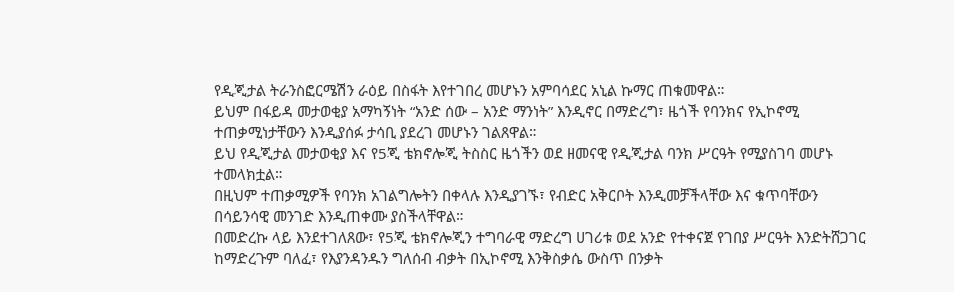የዲጂታል ትራንስፎርሜሽን ራዕይ በስፋት እየተገበረ መሆኑን አምባሳደር አኒል ኩማር ጠቁመዋል።
ይህም በፋይዳ መታወቂያ አማካኝነት “አንድ ሰው – አንድ ማንነት” እንዲኖር በማድረግ፣ ዜጎች የባንክና የኢኮኖሚ ተጠቃሚነታቸውን እንዲያሰፉ ታሳቢ ያደረገ መሆኑን ገልጸዋል።
ይህ የዲጂታል መታወቂያ እና የ5ጂ ቴክኖሎጂ ትስስር ዜጎችን ወደ ዘመናዊ የዲጂታል ባንክ ሥርዓት የሚያስገባ መሆኑ ተመላክቷል።
በዚህም ተጠቃሚዎች የባንክ አገልግሎትን በቀላሉ እንዲያገኙ፣ የብድር አቅርቦት እንዲመቻችላቸው እና ቁጥባቸውን በሳይንሳዊ መንገድ እንዲጠቀሙ ያስችላቸዋል።
በመድረኩ ላይ እንደተገለጸው፣ የ5ጂ ቴክኖሎጂን ተግባራዊ ማድረግ ሀገሪቱ ወደ አንድ የተቀናጀ የገበያ ሥርዓት እንድትሸጋገር ከማድረጉም ባለፈ፣ የእያንዳንዱን ግለሰብ ብቃት በኢኮኖሚ እንቅስቃሴ ውስጥ በንቃት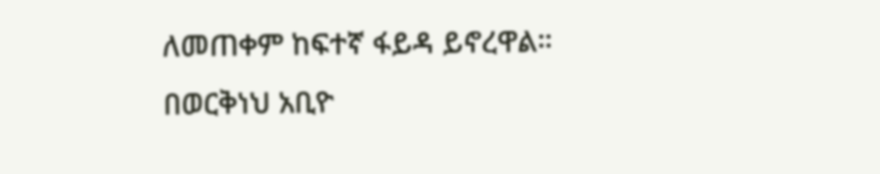ለመጠቀም ከፍተኛ ፋይዳ ይኖረዋል።
በወርቅነህ አቢዮ